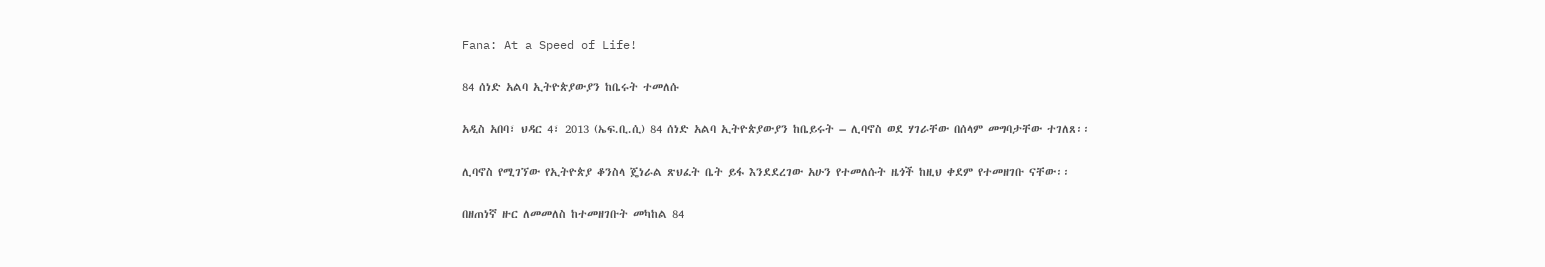Fana: At a Speed of Life!

84 ሰነድ አልባ ኢትዮጵያውያን ከቤሩት ተመለሱ

አዲስ አበባ፣ ህዳር 4፣ 2013 (ኤፍ.ቢ.ሲ) 84 ሰነድ አልባ ኢትዮጵያውያን ከቤይሩት – ሊባኖስ ወደ ሃገራቸው በሰላም መግባታቸው ተገለጸ፡፡

ሊባኖስ የሚገኘው የኢትዮጵያ ቆንስላ ጄነራል ጽህፈት ቤት ይፋ እንደደረገው አሁን የተመለሱት ዜጎች ከዚህ ቀደም የተመዘገቡ ናቸው፡፡

በዘጠነኛ ዙር ለመመለስ ከተመዘገቡት መካከል 84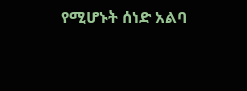የሚሆኑት ሰነድ አልባ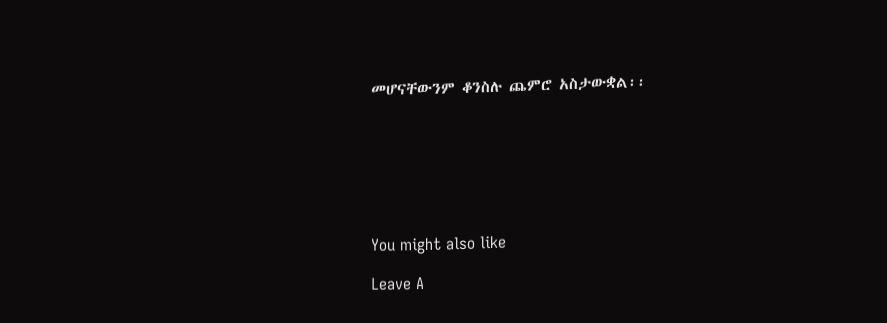መሆናቸውንም ቆንስሉ ጨምሮ አስታውቋል፡፡







You might also like

Leave A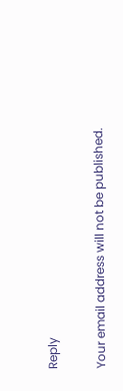Reply

Your email address will not be published.